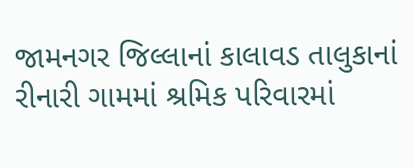જામનગર જિલ્લાનાં કાલાવડ તાલુકાનાં રીનારી ગામમાં શ્રમિક પરિવારમાં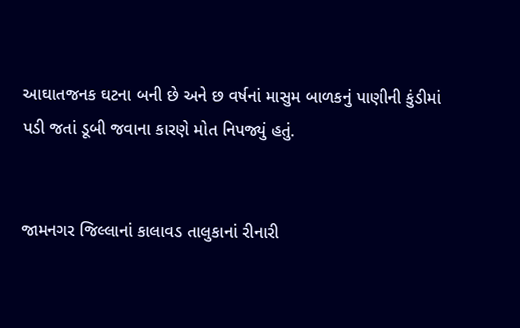આઘાતજનક ઘટના બની છે અને છ વર્ષનાં માસુમ બાળકનું પાણીની કુંડીમાં પડી જતાં ડૂબી જવાના કારણે મોત નિપજ્યું હતું.


જામનગર જિલ્લાનાં કાલાવડ તાલુકાનાં રીનારી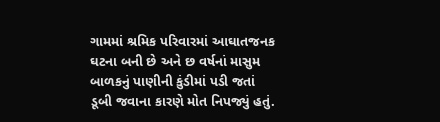ગામમાં શ્રમિક પરિવારમાં આઘાતજનક ઘટના બની છે અને છ વર્ષનાં માસુમ બાળકનું પાણીની કુંડીમાં પડી જતાં ડૂબી જવાના કારણે મોત નિપજ્યું હતું.